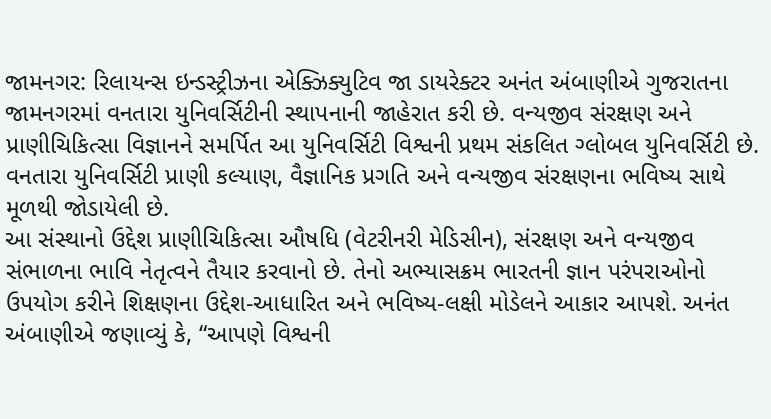જામનગર: રિલાયન્સ ઇન્ડસ્ટ્રીઝના એક્ઝિક્યુટિવ જા ડાયરેક્ટર અનંત અંબાણીએ ગુજરાતના જામનગરમાં વનતારા યુનિવર્સિટીની સ્થાપનાની જાહેરાત કરી છે. વન્યજીવ સંરક્ષણ અને પ્રાણીચિકિત્સા વિજ્ઞાનને સમર્પિત આ યુનિવર્સિટી વિશ્વની પ્રથમ સંકલિત ગ્લોબલ યુનિવર્સિટી છે. વનતારા યુનિવર્સિટી પ્રાણી કલ્યાણ, વૈજ્ઞાનિક પ્રગતિ અને વન્યજીવ સંરક્ષણના ભવિષ્ય સાથે મૂળથી જોડાયેલી છે.
આ સંસ્થાનો ઉદ્દેશ પ્રાણીચિકિત્સા ઔષધિ (વેટરીનરી મેડિસીન), સંરક્ષણ અને વન્યજીવ સંભાળના ભાવિ નેતૃત્વને તૈયાર કરવાનો છે. તેનો અભ્યાસક્રમ ભારતની જ્ઞાન પરંપરાઓનો ઉપયોગ કરીને શિક્ષણના ઉદ્દેશ-આધારિત અને ભવિષ્ય-લક્ષી મોડેલને આકાર આપશે. અનંત અંબાણીએ જણાવ્યું કે, “આપણે વિશ્વની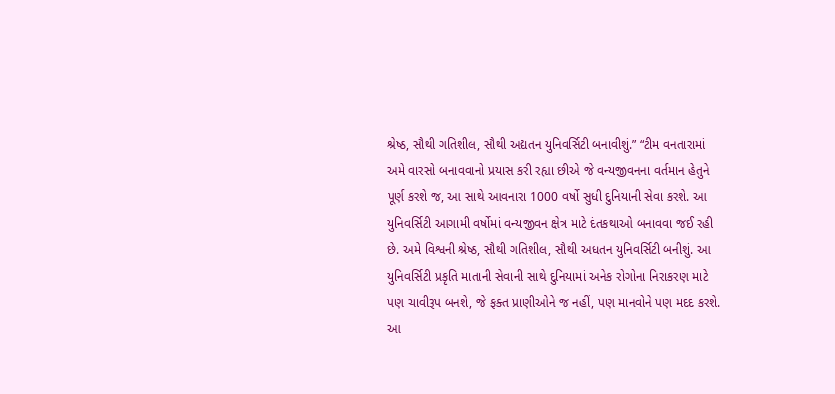શ્રેષ્ઠ, સૌથી ગતિશીલ, સૌથી અદ્યતન યુનિવર્સિટી બનાવીશું.” “ટીમ વનતારામાં અમે વારસો બનાવવાનો પ્રયાસ કરી રહ્યા છીએ જે વન્યજીવનના વર્તમાન હેતુને પૂર્ણ કરશે જ, આ સાથે આવનારા 1000 વર્ષો સુધી દુનિયાની સેવા કરશે. આ યુનિવર્સિટી આગામી વર્ષોમાં વન્યજીવન ક્ષેત્ર માટે દંતકથાઓ બનાવવા જઈ રહી છે. અમે વિશ્વની શ્રેષ્ઠ, સૌથી ગતિશીલ, સૌથી અધતન યુનિવર્સિટી બનીશું. આ યુનિવર્સિટી પ્રકૃતિ માતાની સેવાની સાથે દુનિયામાં અનેક રોગોના નિરાકરણ માટે પણ ચાવીરૂપ બનશે, જે ફક્ત પ્રાણીઓને જ નહીં, પણ માનવોને પણ મદદ કરશે. આ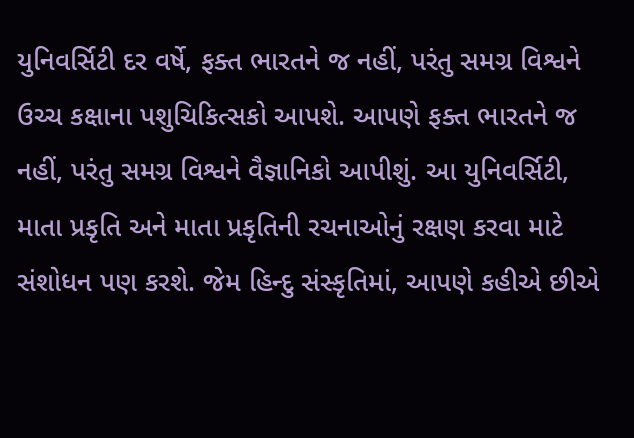યુનિવર્સિટી દર વર્ષે, ફક્ત ભારતને જ નહીં, પરંતુ સમગ્ર વિશ્વને ઉચ્ચ કક્ષાના પશુચિકિત્સકો આપશે. આપણે ફક્ત ભારતને જ નહીં, પરંતુ સમગ્ર વિશ્વને વૈજ્ઞાનિકો આપીશું. આ યુનિવર્સિટી, માતા પ્રકૃતિ અને માતા પ્રકૃતિની રચનાઓનું રક્ષણ કરવા માટે સંશોધન પણ કરશે. જેમ હિન્દુ સંસ્કૃતિમાં, આપણે કહીએ છીએ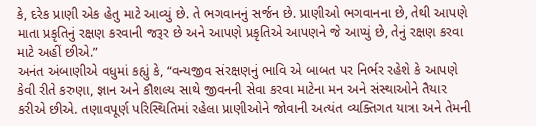કે, દરેક પ્રાણી એક હેતુ માટે આવ્યું છે. તે ભગવાનનું સર્જન છે. પ્રાણીઓ ભગવાનના છે, તેથી આપણે માતા પ્રકૃતિનું રક્ષણ કરવાની જરૂર છે અને આપણે પ્રકૃતિએ આપણને જે આપ્યું છે, તેનું રક્ષણ કરવા માટે અહીં છીએ.”
અનંત અંબાણીએ વધુમાં કહ્યું કે, “વન્યજીવ સંરક્ષણનું ભાવિ એ બાબત પર નિર્ભર રહેશે કે આપણે કેવી રીતે કરુણા, જ્ઞાન અને કૌશલ્ય સાથે જીવનની સેવા કરવા માટેના મન અને સંસ્થાઓને તૈયાર કરીએ છીએ. તણાવપૂર્ણ પરિસ્થિતિમાં રહેલા પ્રાણીઓને જોવાની અત્યંત વ્યક્તિગત યાત્રા અને તેમની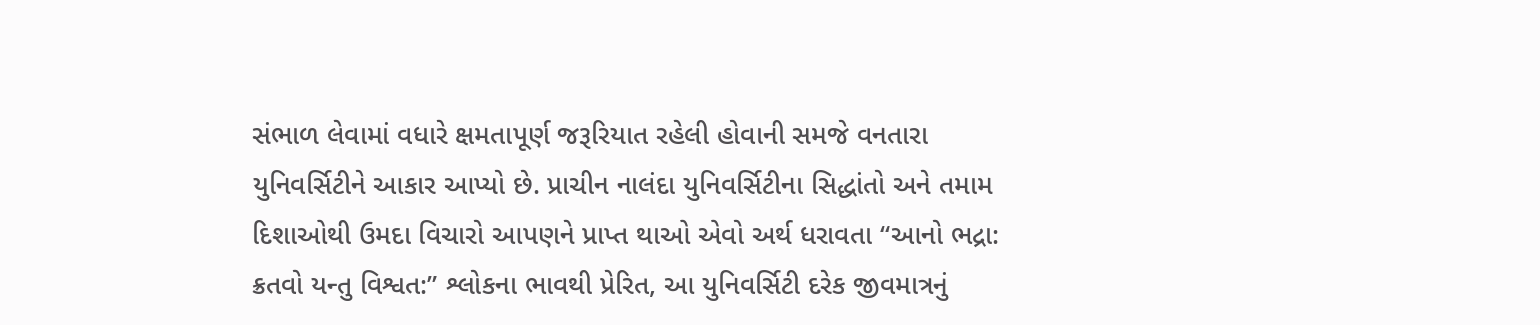સંભાળ લેવામાં વધારે ક્ષમતાપૂર્ણ જરૂરિયાત રહેલી હોવાની સમજે વનતારા યુનિવર્સિટીને આકાર આપ્યો છે. પ્રાચીન નાલંદા યુનિવર્સિટીના સિદ્ધાંતો અને તમામ દિશાઓથી ઉમદા વિચારો આપણને પ્રાપ્ત થાઓ એવો અર્થ ધરાવતા “આનો ભદ્રા: ક્રતવો યન્તુ વિશ્વત:” શ્લોકના ભાવથી પ્રેરિત, આ યુનિવર્સિટી દરેક જીવમાત્રનું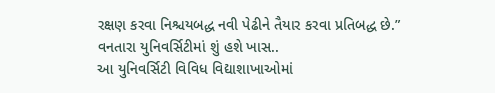રક્ષણ કરવા નિશ્ચયબદ્ધ નવી પેઢીને તૈયાર કરવા પ્રતિબદ્ધ છે.”
વનતારા યુનિવર્સિટીમાં શું હશે ખાસ..
આ યુનિવર્સિટી વિવિધ વિદ્યાશાખાઓમાં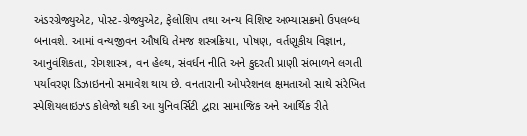અંડરગ્રેજ્યુએટ, પોસ્ટ-ગ્રેજ્યુએટ, ફેલોશિપ તથા અન્ય વિશિષ્ટ અભ્યાસક્રમો ઉપલબ્ધ બનાવશે. આમાં વન્યજીવન ઔષધિ તેમજ શસ્ત્રક્રિયા, પોષણ, વર્તણૂકીય વિજ્ઞાન, આનુવંશિકતા, રોગશાસ્ત્ર, વન હેલ્થ, સંવર્ધન નીતિ અને કુદરતી પ્રાણી સંભાળને લગતી પર્યાવરણ ડિઝાઇનનો સમાવેશ થાય છે. વનતારાની ઓપરેશનલ ક્ષમતાઓ સાથે સંરેખિત સ્પેશિયલાઇઝ્ડ કોલેજો થકી આ યુનિવર્સિટી દ્વારા સામાજિક અને આર્થિક રીતે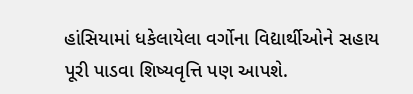હાંસિયામાં ધકેલાયેલા વર્ગોના વિદ્યાર્થીઓને સહાય પૂરી પાડવા શિષ્યવૃત્તિ પણ આપશે.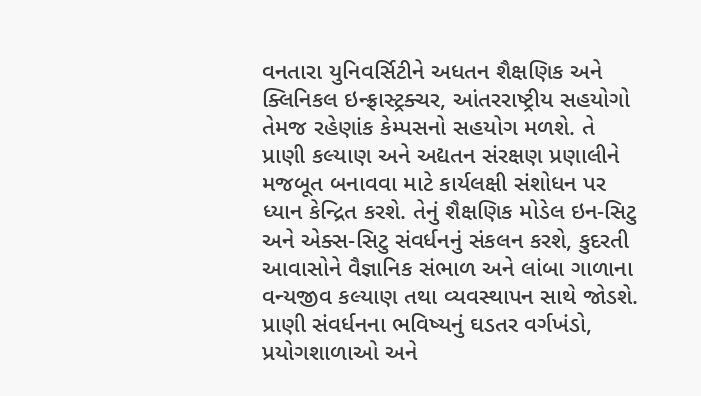વનતારા યુનિવર્સિટીને અધતન શૈક્ષણિક અને ક્લિનિકલ ઇન્ફ્રાસ્ટ્રક્ચર, આંતરરાષ્ટ્રીય સહયોગો તેમજ રહેણાંક કેમ્પસનો સહયોગ મળશે. તે પ્રાણી કલ્યાણ અને અદ્યતન સંરક્ષણ પ્રણાલીને મજબૂત બનાવવા માટે કાર્યલક્ષી સંશોધન પર ધ્યાન કેન્દ્રિત કરશે. તેનું શૈક્ષણિક મોડેલ ઇન-સિટુ અને એક્સ-સિટુ સંવર્ધનનું સંકલન કરશે, કુદરતી આવાસોને વૈજ્ઞાનિક સંભાળ અને લાંબા ગાળાના વન્યજીવ કલ્યાણ તથા વ્યવસ્થાપન સાથે જોડશે. પ્રાણી સંવર્ધનના ભવિષ્યનું ઘડતર વર્ગખંડો, પ્રયોગશાળાઓ અને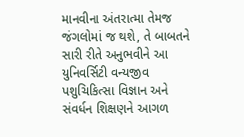માનવીના અંતરાત્મા તેમજ જંગલોમાં જ થશે, તે બાબતને સારી રીતે અનુભવીને આ યુનિવર્સિટી વન્યજીવ પશુચિકિત્સા વિજ્ઞાન અને સંવર્ધન શિક્ષણને આગળ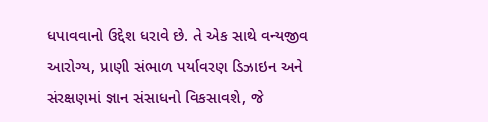ધપાવવાનો ઉદ્દેશ ધરાવે છે. તે એક સાથે વન્યજીવ આરોગ્ય, પ્રાણી સંભાળ પર્યાવરણ ડિઝાઇન અને સંરક્ષણમાં જ્ઞાન સંસાધનો વિકસાવશે, જે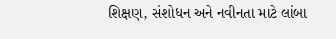શિક્ષણ, સંશોધન અને નવીનતા માટે લાંબા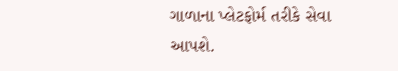ગાળાના પ્લેટફોર્મ તરીકે સેવા આપશે.